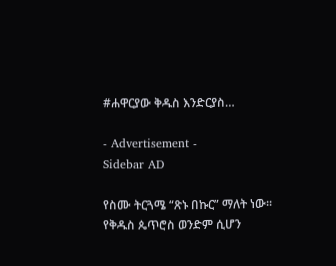#ሐዋርያው ቅዱስ እንድርያስ…

- Advertisement -
Sidebar AD

የስሙ ትርጓሜ “ጽኑ በኩር” ማለት ነው፡፡ የቅዱስ ጴጥሮስ ወንድም ሲሆን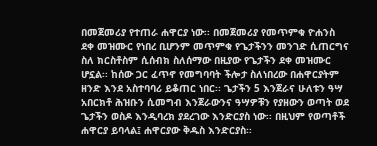በመጀመሪያ የተጠራ ሐዋርያ ነው፡፡ በመጀመሪያ የመጥምቁ ዮሐንስ ደቀ መዝሙር የነበረ ቢሆንም መጥምቁ የጌታችንን መንገድ ሲጠርግና ስለ ክርስቶስም ሲሰብክ ስለሰማው በዚያው የጌታችን ደቀ መዝሙር ሆኗል፡፡ ከሰው ጋር ፈጥኖ የመግባባት ችሎታ ስለነበረው በሐዋርያትም ዘንድ እንደ አስተባባሪ ይቆጠር ነበር፡፡ ጌታችን 5 እንጀራና ሁለቱን ዓሣ አበርክቶ ሕዝቡን ሲመግብ እንጀራውንና ዓሣዎቹን የያዘውን ወጣት ወደ ጌታችን ወስዶ እንዲባረክ ያደረገው እንድርያስ ነው፡፡ በዚህም የወጣቶች ሐዋርያ ይባላል፤ ሐዋርያው ቅዱስ እንድርያስ፡፡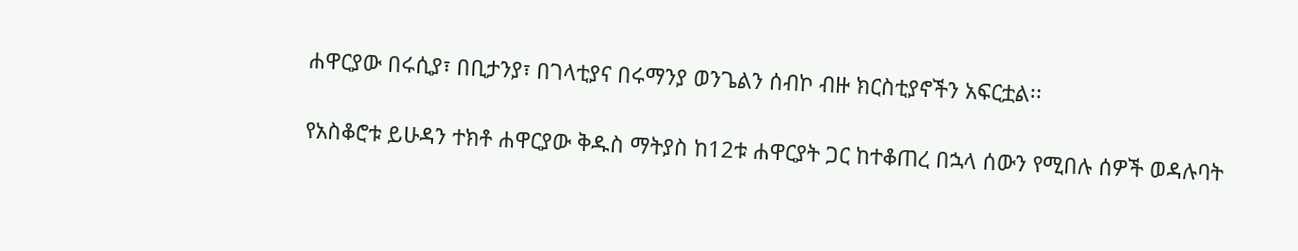ሐዋርያው በሩሲያ፣ በቢታንያ፣ በገላቲያና በሩማንያ ወንጌልን ሰብኮ ብዙ ክርስቲያኖችን አፍርቷል፡፡

የአስቆሮቱ ይሁዳን ተክቶ ሐዋርያው ቅዱስ ማትያስ ከ12ቱ ሐዋርያት ጋር ከተቆጠረ በኋላ ሰውን የሚበሉ ሰዎች ወዳሉባት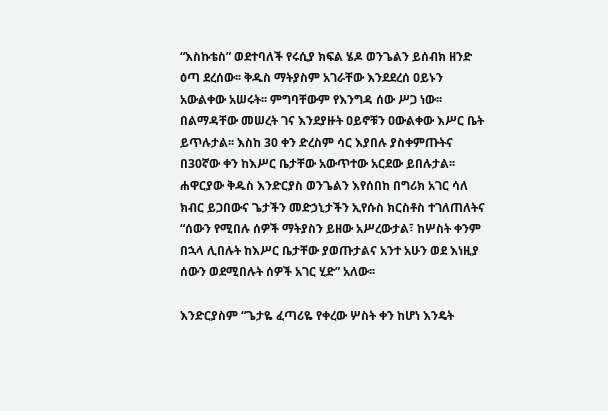“እስኩቴስ” ወደተባለች የሩሲያ ክፍል ሄዶ ወንጌልን ይሰብክ ዘንድ ዕጣ ደረሰው፡፡ ቅዱስ ማትያስም አገራቸው እንደደረሰ ዐይኑን አውልቀው አሠሩት፡፡ ምግባቸውም የእንግዳ ሰው ሥጋ ነው፡፡ በልማዳቸው መሠረት ገና እንደያዙት ዐይኖቹን ዐውልቀው እሥር ቤት ይጥሉታል፡፡ እስከ 30 ቀን ድረስም ሳር እያበሉ ያስቀምጡትና በ30ኛው ቀን ከእሥር ቤታቸው አውጥተው አርደው ይበሉታል፡፡ሐዋርያው ቅዱስ እንድርያስ ወንጌልን እየሰበከ በግሪክ አገር ሳለ ክብር ይጋበውና ጌታችን መድኃኒታችን ኢየሱስ ክርስቶስ ተገለጠለትና “ሰውን የሚበሉ ሰዎች ማትያስን ይዘው አሥረውታል፣ ከሦስት ቀንም በኋላ ሊበሉት ከእሥር ቤታቸው ያወጡታልና አንተ አሁን ወደ እነዚያ ሰውን ወደሚበሉት ሰዎች አገር ሂድ” አለው፡፡

እንድርያስም “ጌታዬ ፈጣሪዬ የቀረው ሦስት ቀን ከሆነ እንዴት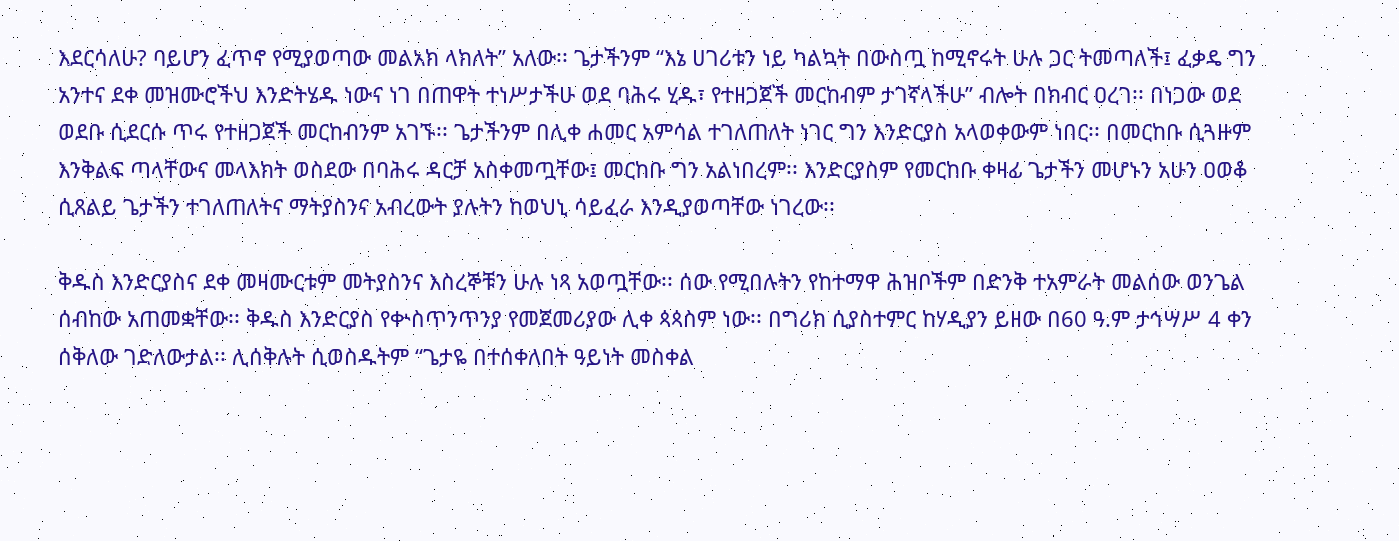እደርሳለሁ? ባይሆን ፈጥኖ የሚያወጣው መልአክ ላክለት” አለው፡፡ ጌታችንም “እኔ ሀገሪቱን ነይ ካልኳት በውስጧ ከሚኖሩት ሁሉ ጋር ትመጣለች፤ ፈቃዴ ግን አንተና ደቀ መዝሙሮችህ እንድትሄዱ ነውና ነገ በጠዋት ተነሥታችሁ ወደ ባሕሩ ሂዱ፣ የተዘጋጀች መርከብም ታገኛላችሁ” ብሎት በክብር ዐረገ፡፡ በነጋው ወደ ወደቡ ሲደርሱ ጥሩ የተዘጋጀች መርከብንም አገኙ፡፡ ጌታችንም በሊቀ ሐመር አምሳል ተገለጠለት ነገር ግን እንድርያስ አላወቀውም ነበር፡፡ በመርከቡ ሲጓዙም እንቅልፍ ጣላቸውና መላእክት ወስደው በባሕሩ ዳርቻ አስቀመጧቸው፤ መርከቡ ግን አልነበረም፡፡ እንድርያስም የመርከቡ ቀዛፊ ጌታችን መሆኑን አሁን ዐወቆ ሲጸልይ ጌታችን ተገለጠለትና ማትያስንና አብረውት ያሉትን ከወህኒ ሳይፈራ እንዲያወጣቸው ነገረው፡፡

ቅዱስ እንድርያስና ደቀ መዛሙርቱም መትያስንና እስረኞቹን ሁሉ ነጻ አወጧቸው፡፡ ሰው የሚበሉትን የከተማዋ ሕዝቦችም በድንቅ ተአምራት መልሰው ወንጌል ሰብከው አጠመቋቸው፡፡ ቅዱስ እንድርያስ የቍስጥንጥንያ የመጀመሪያው ሊቀ ጳጳስም ነው፡፡ በግሪክ ሲያስተምር ከሃዲያን ይዘው በ60 ዓ.ም ታኅሣሥ 4 ቀን ሰቅለው ገድለውታል፡፡ ሊሰቅሉት ሲወስዱትም “ጌታዬ በተሰቀለበት ዓይነት መስቀል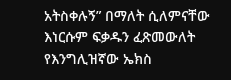አትስቀሉኝ” በማለት ሲለምናቸው እነርሱም ፍቃዱን ፈጽመውለት የእንግሊዝኛው ኤክስ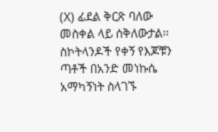(X) ፊደል ቅርጽ ባለው መስቀል ላይ ሰቅለውታል፡፡ ስኮትላንዶች የቀኝ የእጆቹን ጣቶች በአንድ መነኩሴ አማካኝነት ስላገኙ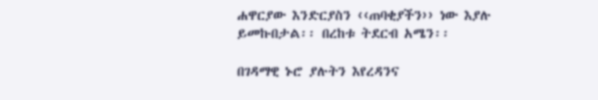ሐዋርያው እንድርያስን ‹‹ጠባቂያችን›› ነው እያሉ ይመኩበታል፡፡ በረከቱ ትደርብ አሜን፡፡

በገዳማዊ ኑሮ ያሉትን እየረዳንና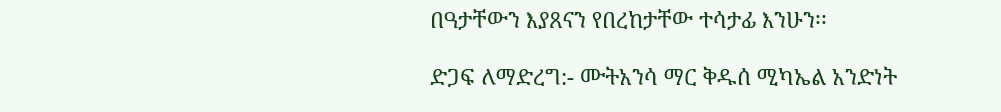በዓታቸውን እያጸናን የበረከታቸው ተሳታፊ እንሁን፡፡

ድጋፍ ለማድረግ:- ሙትአንሳ ማር ቅዱሰ ሚካኤል አንድነት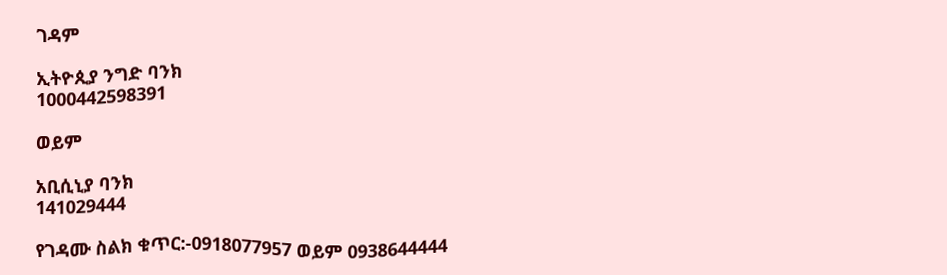ገዳም

ኢትዮጲያ ንግድ ባንክ
1000442598391

ወይም

አቢሲኒያ ባንክ
141029444

የገዳሙ ስልክ ቁጥር:-0918077957 ወይም 0938644444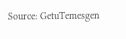Source: GetuTemesgen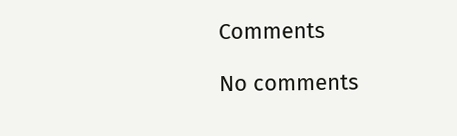Comments

No comments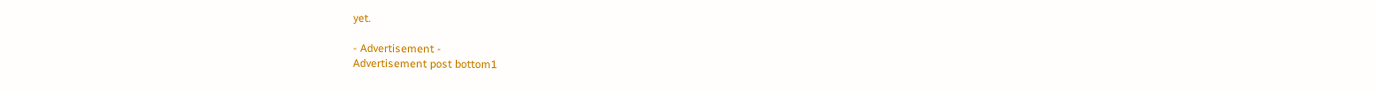yet.

- Advertisement -
Advertisement post bottom1